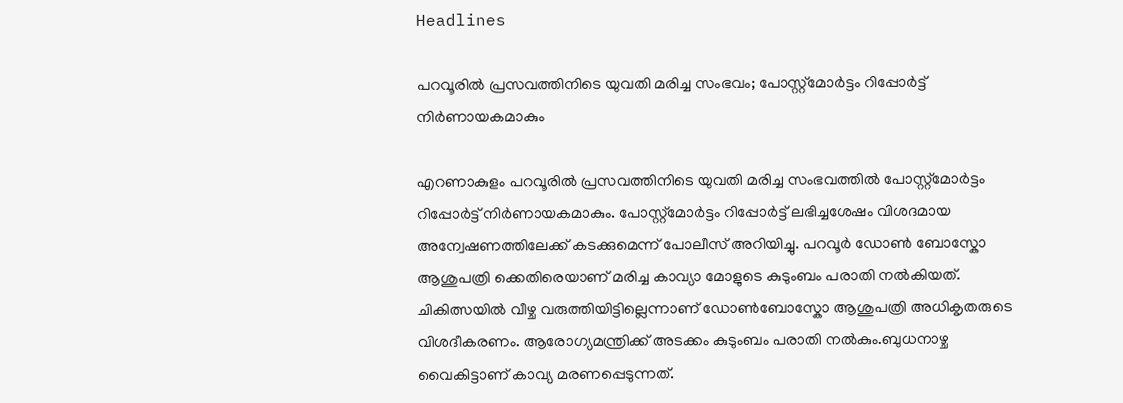Headlines

പറവൂരിൽ പ്രസവത്തിനിടെ യുവതി മരിച്ച സംഭവം; പോസ്റ്റ്മോർട്ടം റിപ്പോർട്ട് നിർണായകമാകും

എറണാകുളം പറവൂരിൽ പ്രസവത്തിനിടെ യുവതി മരിച്ച സംഭവത്തിൽ പോസ്റ്റ്മോർട്ടം റിപ്പോർട്ട് നിർണായകമാകും. പോസ്റ്റ്മോർട്ടം റിപ്പോർട്ട് ലഭിച്ചശേഷം വിശദമായ അന്വേഷണത്തിലേക്ക് കടക്കുമെന്ന് പോലീസ് അറിയിച്ചു. പറവൂർ ഡോൺ ബോസ്കോ ആശുപത്രി ക്കെതിരെയാണ് മരിച്ച കാവ്യാ മോളുടെ കുടുംബം പരാതി നൽകിയത്. ചികിത്സയിൽ വീഴ്ച വരുത്തിയിട്ടില്ലെന്നാണ് ഡോൺബോസ്കോ ആശുപത്രി അധികൃതരുടെ വിശദീകരണം. ആരോഗ്യമന്ത്രിക്ക് അടക്കം കുടുംബം പരാതി നൽകും.ബുധനാഴ്ച വൈകിട്ടാണ് കാവ്യ മരണപ്പെടുന്നത്.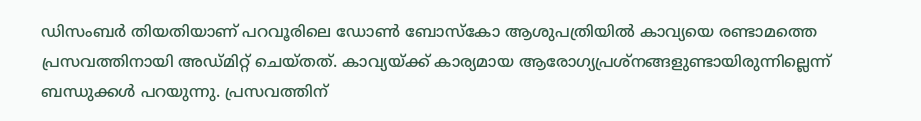ഡിസംബർ തിയതിയാണ് പറവൂരിലെ ഡോൺ ബോസ്‌കോ ആശുപത്രിയിൽ കാവ്യയെ രണ്ടാമത്തെ പ്രസവത്തിനായി അഡ്മിറ്റ് ചെയ്തത്. കാവ്യയ്ക്ക് കാര്യമായ ആരോഗ്യപ്രശ്‌നങ്ങളുണ്ടായിരുന്നില്ലെന്ന് ബന്ധുക്കൾ പറയുന്നു. പ്രസവത്തിന്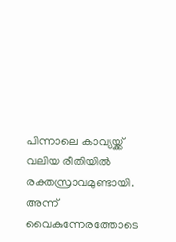പിന്നാലെ കാവ്യയ്ക്ക് വലിയ രീതിയിൽ രക്തസ്രാവമുണ്ടായി. അന്ന് വൈകുന്നേരത്തോടെ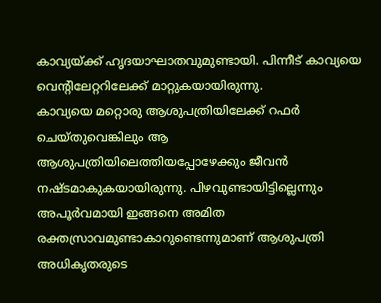കാവ്യയ്ക്ക് ഹൃദയാഘാതവുമുണ്ടായി. പിന്നീട് കാവ്യയെ വെന്റിലേറ്ററിലേക്ക് മാറ്റുകയായിരുന്നു.
കാവ്യയെ മറ്റൊരു ആശുപത്രിയിലേക്ക് റഫർ ചെയ്തുവെങ്കിലും ആ ആശുപത്രിയിലെത്തിയപ്പോഴേക്കും ജീവൻ നഷ്ടമാകുകയായിരുന്നു. പിഴവുണ്ടായിട്ടില്ലെന്നും അപൂർവമായി ഇങ്ങനെ അമിത രക്തസ്രാവമുണ്ടാകാറുണ്ടെന്നുമാണ് ആശുപത്രി അധികൃതരുടെ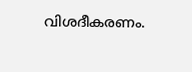വിശദീകരണം.